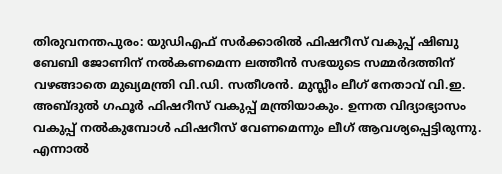തിരുവനന്തപുരം: യുഡിഎഫ് സർക്കാരിൽ ഫിഷറീസ് വകുപ്പ് ഷിബു ബേബി ജോണിന് നൽകണമെന്ന ലത്തീൻ സഭയുടെ സമ്മർദത്തിന് വഴങ്ങാതെ മുഖ്യമന്ത്രി വി.ഡി. സതീശൻ. മുസ്ലീം ലീഗ് നേതാവ് വി.ഇ. അബ്ദുൽ ഗഫൂർ ഫിഷറീസ് വകുപ്പ് മന്ത്രിയാകും. ഉന്നത വിദ്യാഭ്യാസം വകുപ്പ് നൽകുമ്പോൾ ഫിഷറീസ് വേണമെന്നും ലീഗ് ആവശ്യപ്പെട്ടിരുന്നു. എന്നാൽ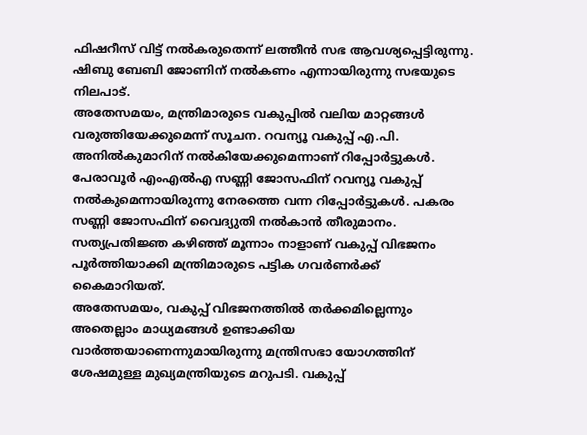ഫിഷറീസ് വിട്ട് നൽകരുതെന്ന് ലത്തീൻ സഭ ആവശ്യപ്പെട്ടിരുന്നു. ഷിബു ബേബി ജോണിന് നൽകണം എന്നായിരുന്നു സഭയുടെ നിലപാട്.
അതേസമയം, മന്ത്രിമാരുടെ വകുപ്പിൽ വലിയ മാറ്റങ്ങൾ വരുത്തിയേക്കുമെന്ന് സൂചന. റവന്യൂ വകുപ്പ് എ.പി. അനിൽകുമാറിന് നൽകിയേക്കുമെന്നാണ് റിപ്പോർട്ടുകൾ. പേരാവൂർ എംഎൽഎ സണ്ണി ജോസഫിന് റവന്യൂ വകുപ്പ് നൽകുമെന്നായിരുന്നു നേരത്തെ വന്ന റിപ്പോർട്ടുകൾ. പകരം സണ്ണി ജോസഫിന് വൈദ്യുതി നൽകാൻ തീരുമാനം. സത്യപ്രതിജ്ഞ കഴിഞ്ഞ് മൂന്നാം നാളാണ് വകുപ്പ് വിഭജനം പൂർത്തിയാക്കി മന്ത്രിമാരുടെ പട്ടിക ഗവർണർക്ക് കൈമാറിയത്.
അതേസമയം, വകുപ്പ് വിഭജനത്തിൽ തർക്കമില്ലെന്നും അതെല്ലാം മാധ്യമങ്ങൾ ഉണ്ടാക്കിയ വാർത്തയാണെന്നുമായിരുന്നു മന്ത്രിസഭാ യോഗത്തിന് ശേഷമുള്ള മുഖ്യമന്ത്രിയുടെ മറുപടി. വകുപ്പ്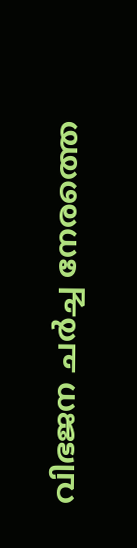വിഭജന ചർച്ച നേരത്തെ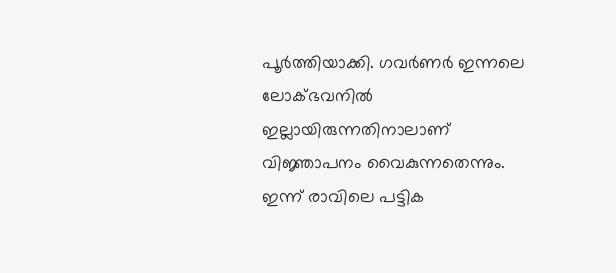പൂർത്തിയാക്കി. ഗവർണർ ഇന്നലെ ലോക്ഭവനിൽ ഇല്ലായിരുന്നതിനാലാണ് വിജ്ഞാപനം വൈകുന്നതെന്നും. ഇന്ന് രാവിലെ പട്ടിക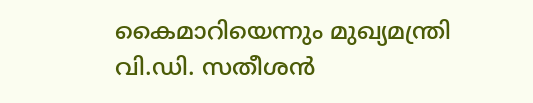കൈമാറിയെന്നും മുഖ്യമന്ത്രി വി.ഡി. സതീശൻ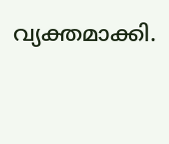വ്യക്തമാക്കി.